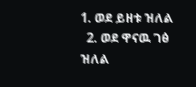1. ወደ ይዘቱ ዝለል
  2. ወደ ዋናዉ ገፅ ዝለል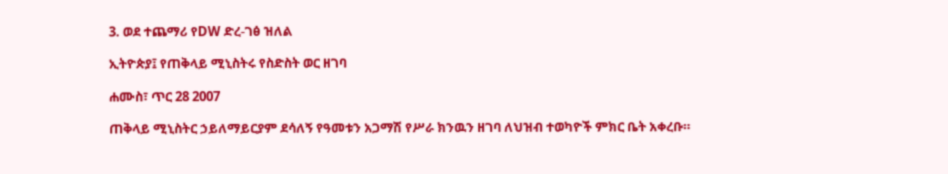3. ወደ ተጨማሪ የDW ድረ-ገፅ ዝለል

ኢትዮጵያ፤ የጠቅላይ ሚኒስትሩ የስድስት ወር ዘገባ

ሐሙስ፣ ጥር 28 2007

ጠቅላይ ሚኒስትር ኃይለማይርያም ደሳለኝ የዓመቱን አጋማሽ የሥራ ክንዉን ዘገባ ለህዝብ ተወካዮች ምክር ቤት አቀረቡ።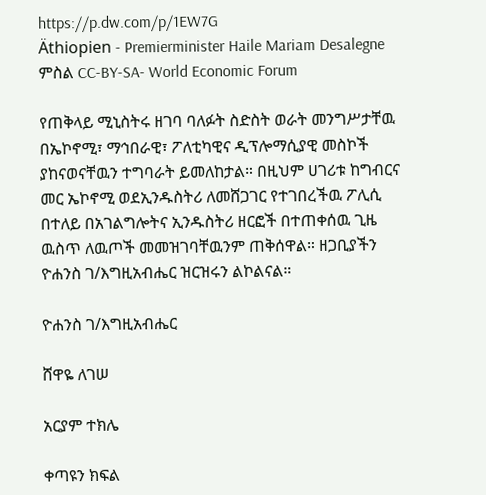https://p.dw.com/p/1EW7G
Äthiopien - Premierminister Haile Mariam Desalegne
ምስል CC-BY-SA- World Economic Forum

የጠቅላይ ሚኒስትሩ ዘገባ ባለፉት ስድስት ወራት መንግሥታቸዉ በኤኮኖሚ፣ ማኅበራዊ፣ ፖለቲካዊና ዲፕሎማሲያዊ መስኮች ያከናወናቸዉን ተግባራት ይመለከታል። በዚህም ሀገሪቱ ከግብርና መር ኤኮኖሚ ወደኢንዱስትሪ ለመሸጋገር የተገበረችዉ ፖሊሲ በተለይ በአገልግሎትና ኢንዱስትሪ ዘርፎች በተጠቀሰዉ ጊዜ ዉስጥ ለዉጦች መመዝገባቸዉንም ጠቅሰዋል። ዘጋቢያችን ዮሐንስ ገ/እግዚአብሔር ዝርዝሩን ልኮልናል።

ዮሐንስ ገ/እግዚአብሔር

ሸዋዬ ለገሠ

አርያም ተክሌ

ቀጣዩን ክፍል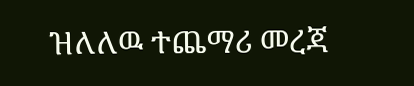ዝለለዉ ተጨማሪ መረጃ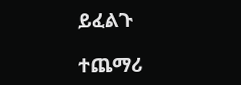ይፈልጉ

ተጨማሪ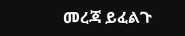መረጃ ይፈልጉ